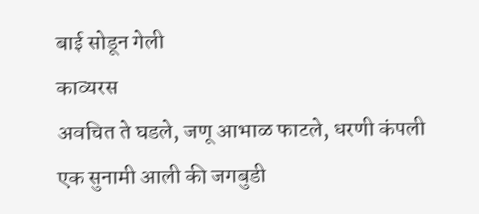बाई सोडून गेली
काव्यरस
अवचित ते घडले, जणू आभाळ फाटले, धरणी कंपली
एक सुनामी आली की जगबुडी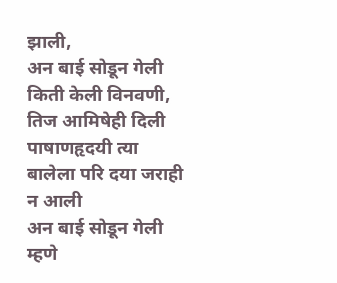झाली,
अन बाई सोडून गेली
किती केली विनवणी, तिज आमिषेही दिली
पाषाणहृदयी त्या बालेला परि दया जराही न आली
अन बाई सोडून गेली
म्हणे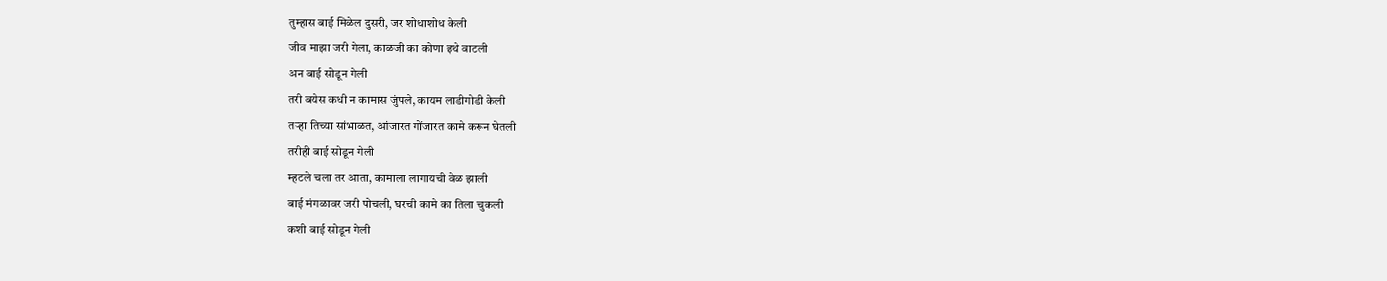तुम्हास बाई मिळेल दुसरी, जर शोधाशोध केली
जीव माझा जरी गेला, काळजी का कोणा इथे वाटली
अन बाई सोडून गेली
तरी बयेस कधी न कामास जुंपले, कायम लाडीगोडी केली
तऱ्हा तिच्या सांभाळत, आंजारत गोंजारत कामे करून घेतली
तरीही बाई सोडून गेली
म्हटले चला तर आता, कामाला लागायची वेळ झाली
बाई मंगळावर जरी पोचली, घरची कामे का तिला चुकली
कशी बाई सोडून गेली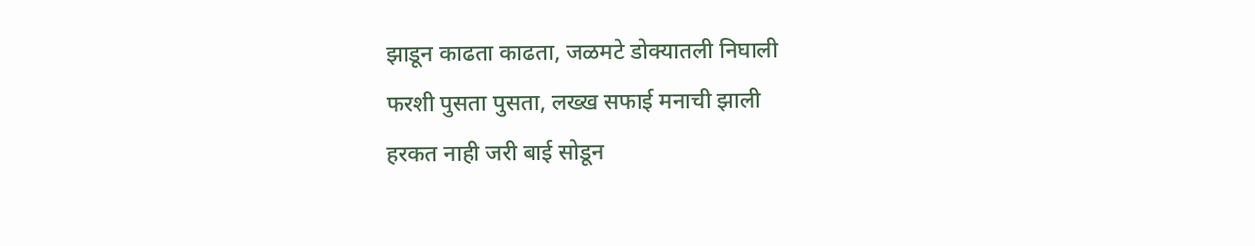झाडून काढता काढता, जळमटे डोक्यातली निघाली
फरशी पुसता पुसता, लख्ख सफाई मनाची झाली
हरकत नाही जरी बाई सोडून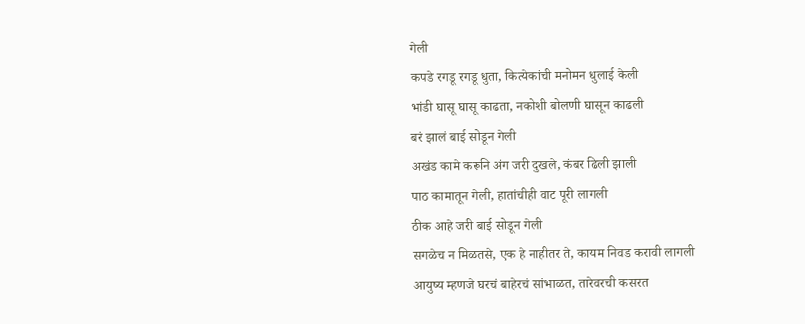गेली
कपडे रगडू रगडू धुता, कित्येकांची मनोमन धुलाई केली
भांडी घासू घासू काढता, नकोशी बोलणी घासून काढली
बरं झालं बाई सोडून गेली
अखंड कामे करूनि अंग जरी दुखले, कंबर ढिली झाली
पाठ कामातून गेली, हातांचीही वाट पूरी लागली
ठीक आहे जरी बाई सोडून गेली
सगळेच न मिळतसे, एक हे नाहीतर ते, कायम निवड करावी लागली
आयुष्य म्हणजे घरचं बाहेरचं सांभाळत, तारेवरची कसरत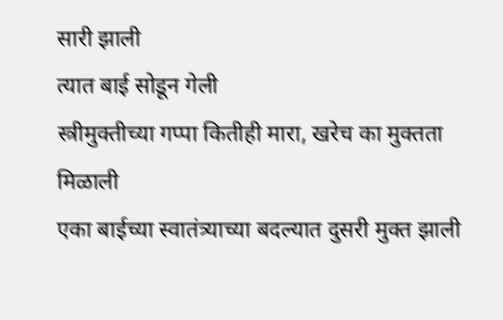सारी झाली
त्यात बाई सोडून गेली
स्त्रीमुक्तीच्या गप्पा कितीही मारा, खरेच का मुक्तता मिळाली
एका बाईच्या स्वातंत्र्याच्या बदल्यात दुसरी मुक्त झाली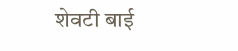शेवटी बाई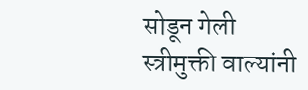सोडून गेली
स्त्रीमुक्ती वाल्यांनी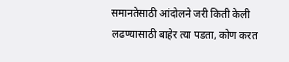समानतेसाठी आंदोलने जरी किती केली
लढण्यासाठी बाहेर त्या पडता, कोण करत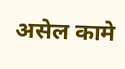असेल कामे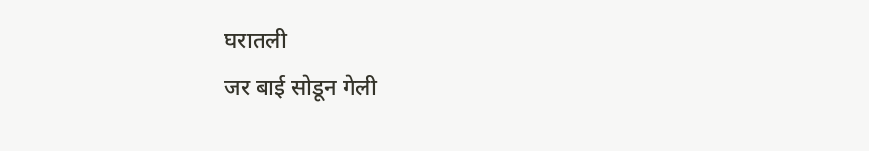घरातली
जर बाई सोडून गेली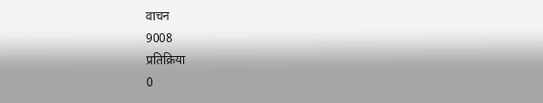वाचन
9008
प्रतिक्रिया
0